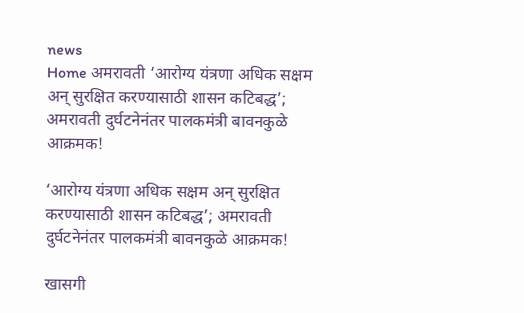news
Home अमरावती ‘आरोग्य यंत्रणा अधिक सक्षम अन् सुरक्षित करण्यासाठी शासन कटिबद्ध’; अमरावती दुर्घटनेनंतर पालकमंत्री बावनकुळे आक्रमक!

‘आरोग्य यंत्रणा अधिक सक्षम अन् सुरक्षित करण्यासाठी शासन कटिबद्ध’; अमरावती दुर्घटनेनंतर पालकमंत्री बावनकुळे आक्रमक!

खासगी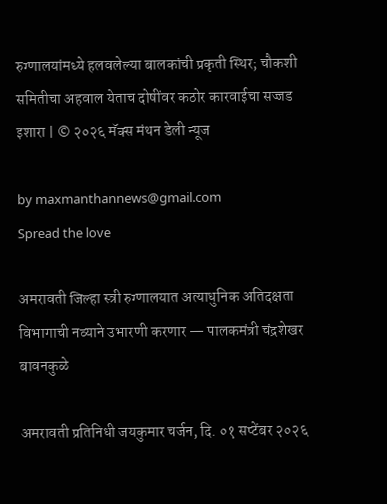रुग्णालयांमध्ये हलवलेल्या बालकांची प्रकृती स्थिर; चौकशी समितीचा अहवाल येताच दोषींवर कठोर कारवाईचा सज्जड इशारा | © २०२६ मॅक्स मंथन डेली न्यूज

by maxmanthannews@gmail.com
Spread the love

अमरावती जिल्हा स्त्री रुग्णालयात अत्याधुनिक अतिदक्षता विभागाची नव्याने उभारणी करणार — पालकमंत्री चंद्रशेखर बावनकुळे

अमरावती प्रतिनिधी जयकुमार चर्जन, दि. ०१ सप्टेंबर २०२६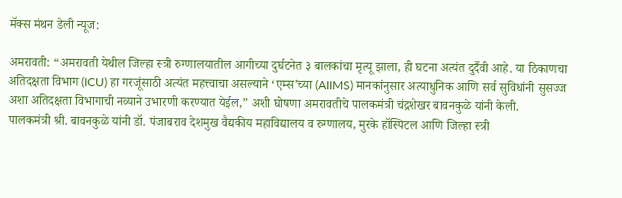मॅक्स मंथन डेली न्यूज:

अमरावती: “अमरावती येथील जिल्हा स्त्री रुग्णालयातील आगीच्या दुर्घटनेत ३ बालकांचा मृत्यू झाला, ही घटना अत्यंत दुर्दैवी आहे. या ठिकाणचा अतिदक्षता विभाग (ICU) हा गरजूंसाठी अत्यंत महत्त्वाचा असल्याने ‘एम्स’च्या (AIIMS) मानकांनुसार अत्याधुनिक आणि सर्व सुविधांनी सुसज्ज अशा अतिदक्षता विभागाची नव्याने उभारणी करण्यात येईल,” अशी घोषणा अमरावतीचे पालकमंत्री चंद्रशेखर बावनकुळे यांनी केली.
पालकमंत्री श्री. बावनकुळे यांनी डॉ. पंजाबराव देशमुख वैद्यकीय महाविद्यालय व रुग्णालय, मुरके हॉस्पिटल आणि जिल्हा स्त्री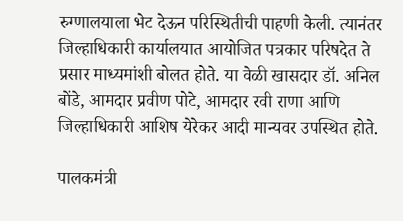रुग्णालयाला भेट देऊन परिस्थितीची पाहणी केली. त्यानंतर जिल्हाधिकारी कार्यालयात आयोजित पत्रकार परिषदेत ते प्रसार माध्यमांशी बोलत होते. या वेळी खासदार डॉ. अनिल बोंडे, आमदार प्रवीण पोटे, आमदार रवी राणा आणि जिल्हाधिकारी आशिष येरेकर आदी मान्यवर उपस्थित होते.

पालकमंत्री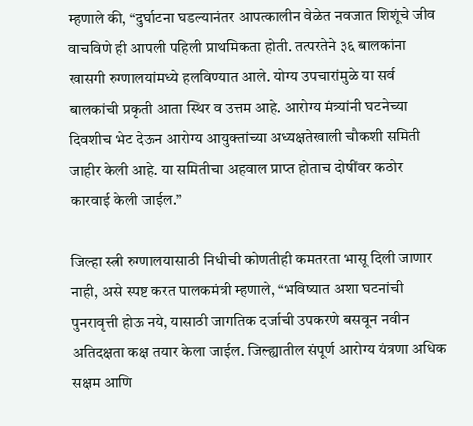म्हणाले की, “दुर्घाटना घडल्यानंतर आपत्कालीन वेळेत नवजात शिशूंचे जीव वाचविणे ही आपली पहिली प्राथमिकता होती. तत्परतेने ३६ बालकांना खासगी रुग्णालयांमध्ये हलविण्यात आले. योग्य उपचारांमुळे या सर्व बालकांची प्रकृती आता स्थिर व उत्तम आहे. आरोग्य मंत्र्यांनी घटनेच्या दिवशीच भेट देऊन आरोग्य आयुक्तांच्या अध्यक्षतेखाली चौकशी समिती जाहीर केली आहे. या समितीचा अहवाल प्राप्त होताच दोषींवर कठोर कारवाई केली जाईल.”

जिल्हा स्त्री रुग्णालयासाठी निधीची कोणतीही कमतरता भासू दिली जाणार नाही, असे स्पष्ट करत पालकमंत्री म्हणाले, “भविष्यात अशा घटनांची पुनरावृत्ती होऊ नये, यासाठी जागतिक दर्जाची उपकरणे बसवून नवीन अतिदक्षता कक्ष तयार केला जाईल. जिल्ह्यातील संपूर्ण आरोग्य यंत्रणा अधिक सक्षम आणि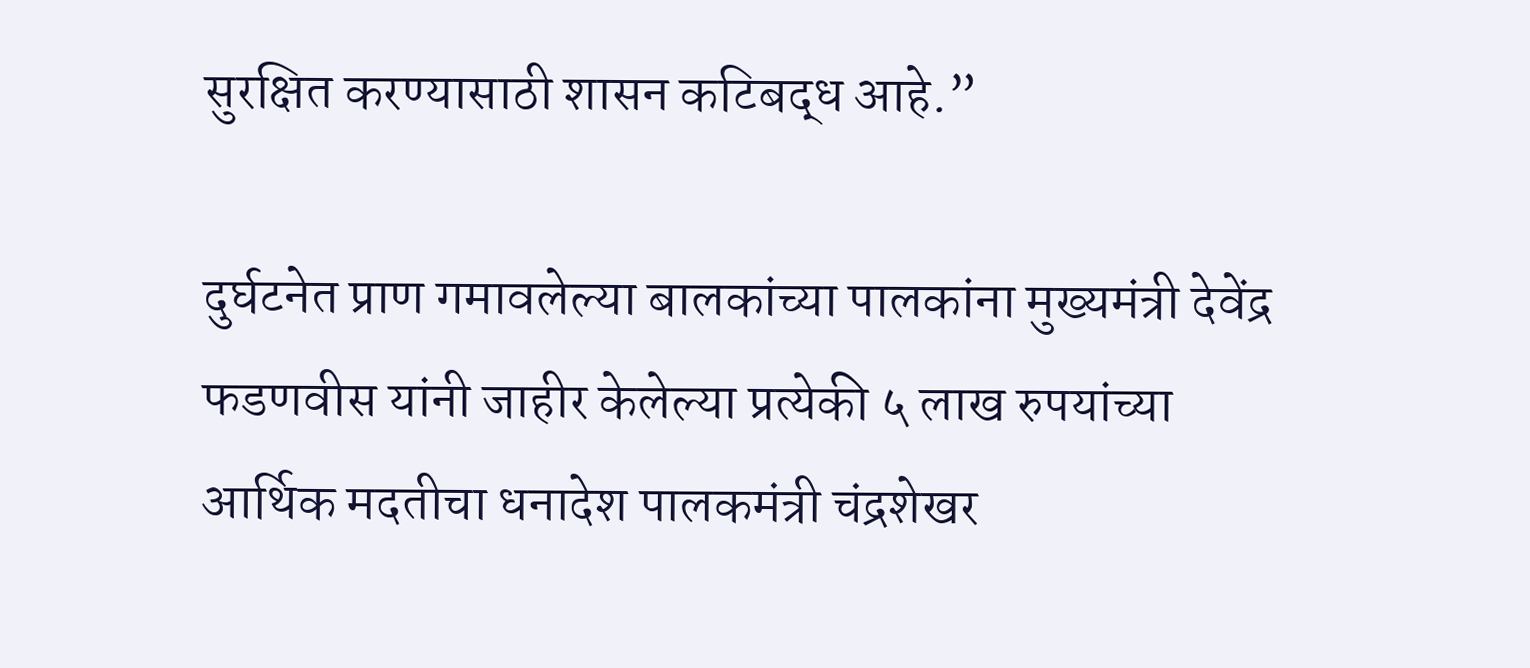सुरक्षित करण्यासाठी शासन कटिबद्ध आहे.”

दुर्घटनेत प्राण गमावलेल्या बालकांच्या पालकांना मुख्यमंत्री देवेंद्र फडणवीस यांनी जाहीर केलेल्या प्रत्येकी ५ लाख रुपयांच्या आर्थिक मदतीचा धनादेश पालकमंत्री चंद्रशेखर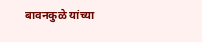बावनकुळे यांच्या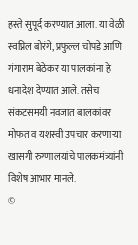हस्ते सुपूर्द करण्यात आला. या वेळी स्वप्निल बोरंगे, प्रफुल्ल चोपडे आणि गंगाराम बेठेकर या पालकांना हे धनादेश देण्यात आले. तसेच संकटसमयी नवजात बालकांवर मोफत व यशस्वी उपचार करणाऱ्या खासगी रुग्णालयांचे पालकमंत्र्यांनी विशेष आभार मानले.
©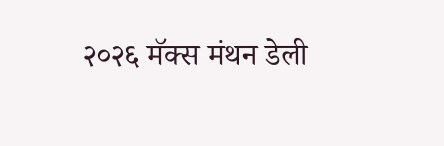२०२६ मॅक्स मंथन डेली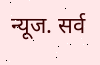न्यूज. सर्व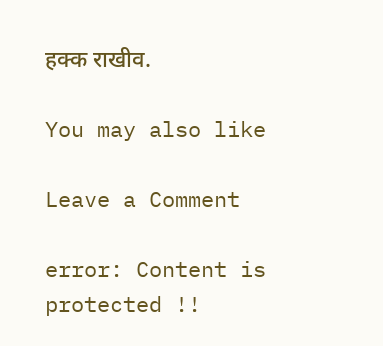हक्क राखीव.

You may also like

Leave a Comment

error: Content is protected !!